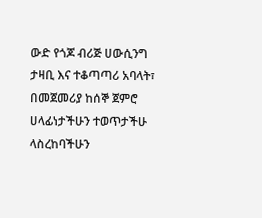ውድ የጎጆ ብሪጅ ሀውሲንግ ታዛቢ እና ተቆጣጣሪ አባላት፣ በመጀመሪያ ከሰኞ ጀምሮ ሀላፊነታችሁን ተወጥታችሁ ላስረከባችሁን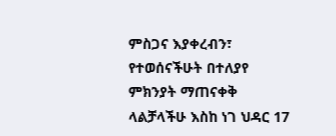ምስጋና እያቀረብን፣ የተወሰናችሁት በተለያየ ምክንያት ማጠናቀቅ ላልቻላችሁ እስከ ነገ ህዳር 17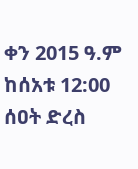ቀን 2015 ዓ.ም ከሰአቱ 12:00 ሰዐት ድረስ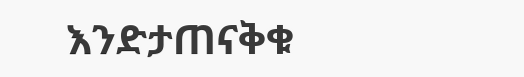እንድታጠናቅቁ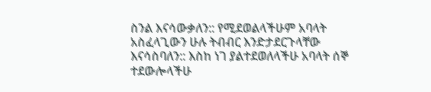ስንል እናሳውቃለን:: የሚደወልላችሁም አባላት አስፈላጊውን ሁሉ ትብብር እንድታደርጉላቸው እናሳስባለን:: እስከ ነገ ያልተደወለላችሁ አባላት ሰኞ ተደውሎላችሁ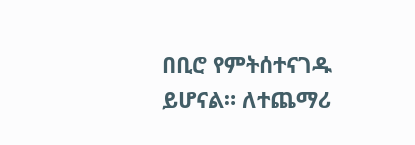በቢሮ የምትሰተናገዱ ይሆናል። ለተጨማሪ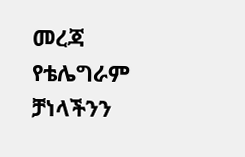መረጃ የቴሌግራም ቻነላችንን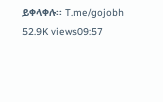ይቀላቀሉ፡፡ T.me/gojobh 52.9K views09:57